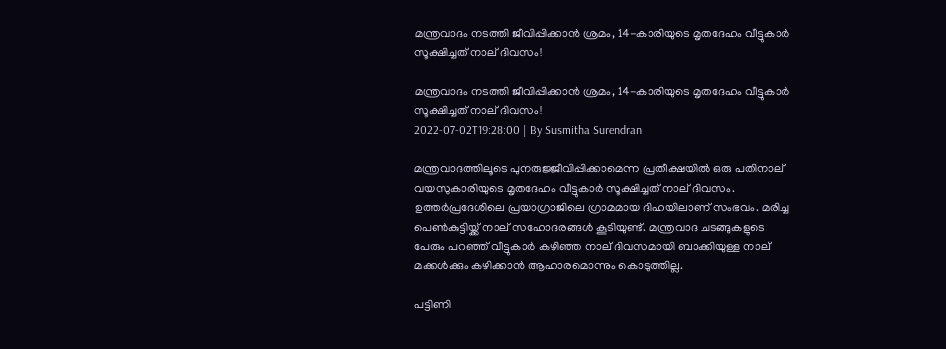മന്ത്രവാദം നടത്തി ജീവിപ്പിക്കാന്‍ ശ്രമം, 14-കാരിയുടെ മൃതദേഹം വീട്ടുകാര്‍ സൂക്ഷിച്ചത് നാല് ദിവസം!

മന്ത്രവാദം നടത്തി ജീവിപ്പിക്കാന്‍ ശ്രമം, 14-കാരിയുടെ മൃതദേഹം വീട്ടുകാര്‍ സൂക്ഷിച്ചത് നാല് ദിവസം!
2022-07-02T19:28:00 | By Susmitha Surendran

മന്ത്രവാദത്തിലൂടെ പുനരുജ്ജീവിപ്പിക്കാമെന്ന പ്രതീക്ഷയില്‍ ഒരു പതിനാല് വയസുകാരിയുടെ മൃതദേഹം വീട്ടുകാര്‍ സൂക്ഷിച്ചത് നാല് ദിവസം. ഉത്തര്‍പ്രദേശിലെ പ്രയാഗ്രാജിലെ ഗ്രാമമായ ദിഹയിലാണ് സംഭവം. മരിച്ച പെണ്‍കുട്ടിയ്ക്ക് നാല് സഹോദരങ്ങള്‍ കൂടിയുണ്ട്. മന്ത്രവാദ ചടങ്ങുകളുടെ പേരും പറഞ്ഞ് വീട്ടുകാര്‍ കഴിഞ്ഞ നാല് ദിവസമായി ബാക്കിയുള്ള നാല് മക്കള്‍ക്കും കഴിക്കാന്‍ ആഹാരമൊന്നും കൊടുത്തില്ല.

പട്ടിണി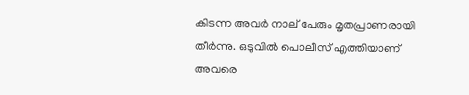കിടന്ന അവര്‍ നാല് പേരും മൃതപ്രാണരായി തീര്‍ന്നു. ഒടുവില്‍ പൊലീസ് എത്തിയാണ് അവരെ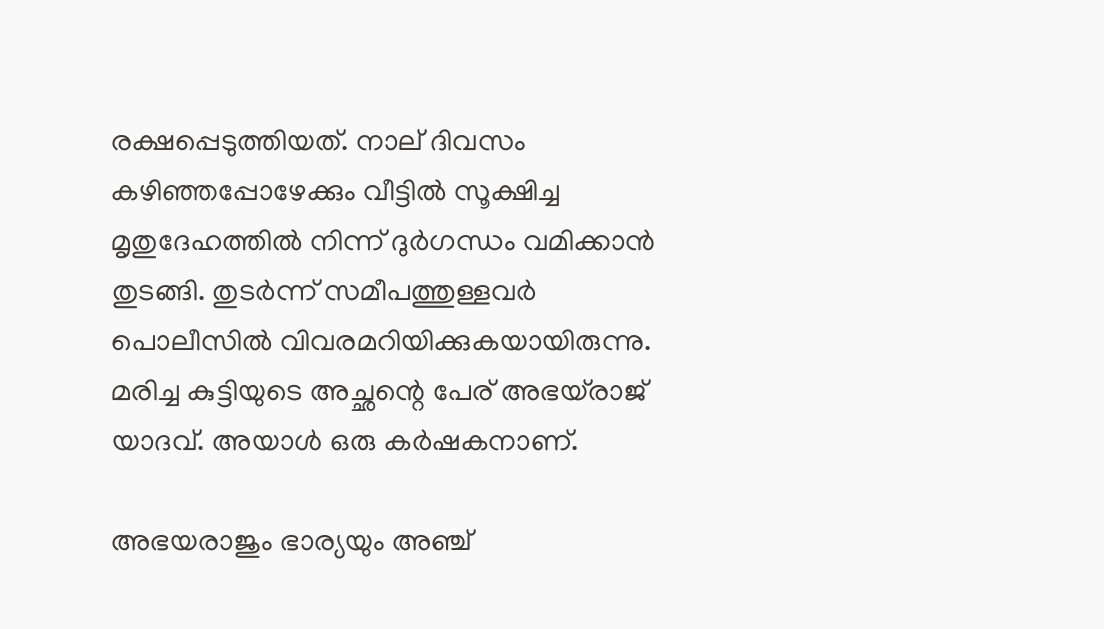രക്ഷപ്പെടുത്തിയത്. നാല് ദിവസം കഴിഞ്ഞപ്പോഴേക്കും വീട്ടില്‍ സൂക്ഷിച്ച മൃതുദേഹത്തില്‍ നിന്ന് ദുര്‍ഗന്ധം വമിക്കാന്‍ തുടങ്ങി. തുടര്‍ന്ന് സമീപത്തുള്ളവര്‍ പൊലീസില്‍ വിവരമറിയിക്കുകയായിരുന്നു. മരിച്ച കുട്ടിയുടെ അച്ഛന്റെ പേര് അഭയ്രാജ് യാദവ്. അയാള്‍ ഒരു കര്‍ഷകനാണ്.

അഭയരാജും ഭാര്യയും അഞ്ച്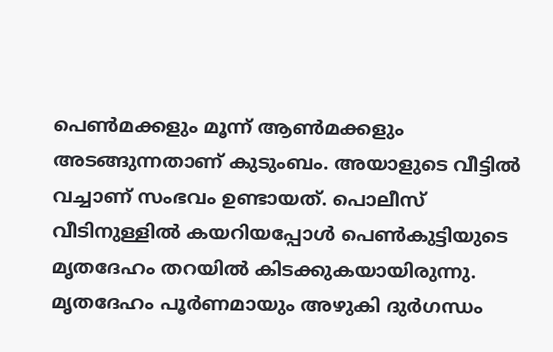പെണ്‍മക്കളും മൂന്ന് ആണ്‍മക്കളും അടങ്ങുന്നതാണ് കുടുംബം. അയാളുടെ വീട്ടില്‍ വച്ചാണ് സംഭവം ഉണ്ടായത്. പൊലീസ് വീടിനുള്ളില്‍ കയറിയപ്പോള്‍ പെണ്‍കുട്ടിയുടെ മൃതദേഹം തറയില്‍ കിടക്കുകയായിരുന്നു. മൃതദേഹം പൂര്‍ണമായും അഴുകി ദുര്‍ഗന്ധം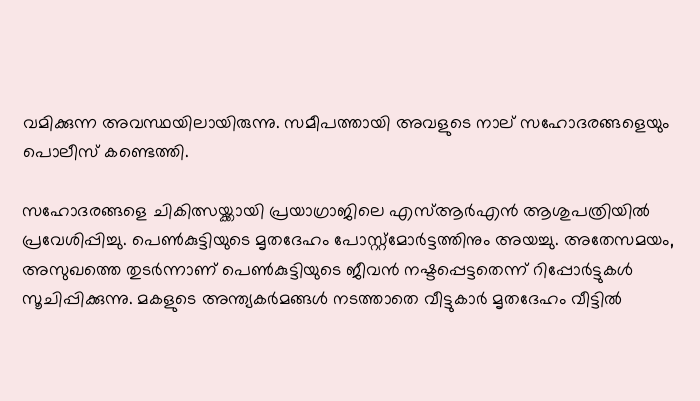വമിക്കുന്ന അവസ്ഥയിലായിരുന്നു. സമീപത്തായി അവളുടെ നാല് സഹോദരങ്ങളെയും പൊലീസ് കണ്ടെത്തി.

സഹോദരങ്ങളെ ചികിത്സയ്ക്കായി പ്രയാഗ്രാജിലെ എസ്ആര്‍എന്‍ ആശുപത്രിയില്‍ പ്രവേശിപ്പിച്ചു. പെണ്‍കുട്ടിയുടെ മൃതദേഹം പോസ്റ്റ്മോര്‍ട്ടത്തിനും അയച്ചു. അതേസമയം, അസുഖത്തെ തുടര്‍ന്നാണ് പെണ്‍കുട്ടിയുടെ ജീവന്‍ നഷ്ടപ്പെട്ടതെന്ന് റിപ്പോര്‍ട്ടുകള്‍ സൂചിപ്പിക്കുന്നു. മകളുടെ അന്ത്യകര്‍മങ്ങള്‍ നടത്താതെ വീട്ടുകാര്‍ മൃതദേഹം വീട്ടില്‍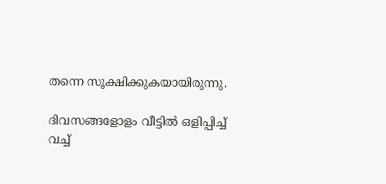തന്നെ സൂക്ഷിക്കുകയായിരുന്നു.

ദിവസങ്ങളോളം വീട്ടില്‍ ഒളിപ്പിച്ച് വച്ച്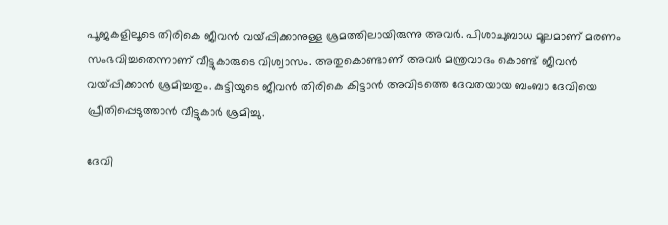പൂജകളിലൂടെ തിരികെ ജീവന്‍ വയ്പ്പിക്കാനുള്ള ശ്രമത്തിലായിരുന്നു അവര്‍. പിശാചുബാധ മൂലമാണ് മരണം സംഭവിച്ചതെന്നാണ് വീട്ടുകാരുടെ വിശ്വാസം. അതുകൊണ്ടാണ് അവര്‍ മന്ത്രവാദം കൊണ്ട് ജീവന്‍ വയ്പ്പിക്കാന്‍ ശ്രമിച്ചതും. കുട്ടിയുടെ ജീവന്‍ തിരികെ കിട്ടാന്‍ അവിടത്തെ ദേവതയായ ബംബാ ദേവിയെ പ്രീതിപ്പെടുത്താന്‍ വീട്ടുകാര്‍ ശ്രമിച്ചു.

ദേവി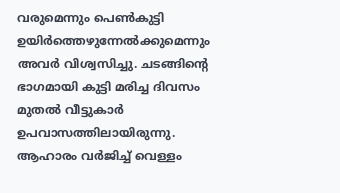വരുമെന്നും പെണ്‍കുട്ടി ഉയിര്‍ത്തെഴുന്നേല്‍ക്കുമെന്നും അവര്‍ വിശ്വസിച്ചു. ചടങ്ങിന്റെ ഭാഗമായി കുട്ടി മരിച്ച ദിവസം മുതല്‍ വീട്ടുകാര്‍ ഉപവാസത്തിലായിരുന്നു. ആഹാരം വര്‍ജിച്ച് വെള്ളം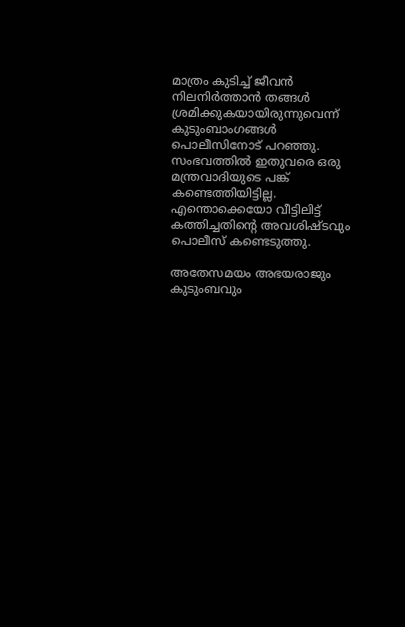മാത്രം കുടിച്ച് ജീവന്‍ നിലനിര്‍ത്താന്‍ തങ്ങള്‍ ശ്രമിക്കുകയായിരുന്നുവെന്ന് കുടുംബാംഗങ്ങള്‍ പൊലീസിനോട് പറഞ്ഞു. സംഭവത്തില്‍ ഇതുവരെ ഒരു മന്ത്രവാദിയുടെ പങ്ക് കണ്ടെത്തിയിട്ടില്ല. എന്തൊക്കെയോ വീട്ടിലിട്ട് കത്തിച്ചതിന്റെ അവശിഷ്ടവും പൊലീസ് കണ്ടെടുത്തു.

അതേസമയം അഭയരാജും കുടുംബവും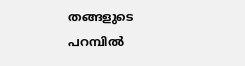തങ്ങളുടെ പറമ്പില്‍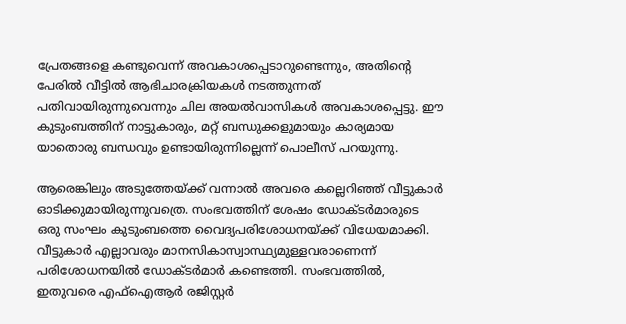പ്രേതങ്ങളെ കണ്ടുവെന്ന് അവകാശപ്പെടാറുണ്ടെന്നും, അതിന്റെ പേരില്‍ വീട്ടില്‍ ആഭിചാരക്രിയകള്‍ നടത്തുന്നത് പതിവായിരുന്നുവെന്നും ചില അയല്‍വാസികള്‍ അവകാശപ്പെട്ടു. ഈ കുടുംബത്തിന് നാട്ടുകാരും, മറ്റ് ബന്ധുക്കളുമായും കാര്യമായ യാതൊരു ബന്ധവും ഉണ്ടായിരുന്നില്ലെന്ന് പൊലീസ് പറയുന്നു.

ആരെങ്കിലും അടുത്തേയ്ക്ക് വന്നാല്‍ അവരെ കല്ലെറിഞ്ഞ് വീട്ടുകാര്‍ ഓടിക്കുമായിരുന്നുവത്രെ. സംഭവത്തിന് ശേഷം ഡോക്ടര്‍മാരുടെ ഒരു സംഘം കുടുംബത്തെ വൈദ്യപരിശോധനയ്ക്ക് വിധേയമാക്കി. വീട്ടുകാര്‍ എല്ലാവരും മാനസികാസ്വാസ്ഥ്യമുള്ളവരാണെന്ന് പരിശോധനയില്‍ ഡോക്ടര്‍മാര്‍ കണ്ടെത്തി. സംഭവത്തില്‍, ഇതുവരെ എഫ്ഐആര്‍ രജിസ്റ്റര്‍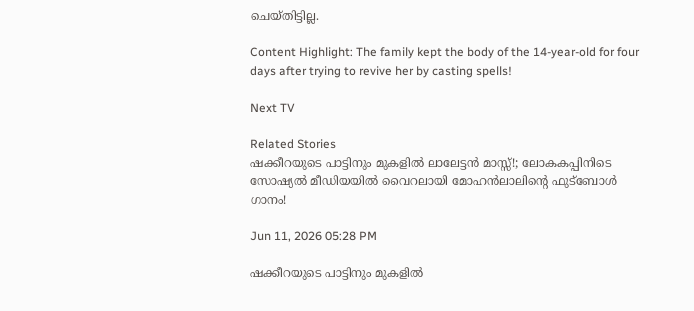ചെയ്തിട്ടില്ല.

Content Highlight: The family kept the body of the 14-year-old for four days after trying to revive her by casting spells!

Next TV

Related Stories
ഷക്കീറയുടെ പാട്ടിനും മുകളിൽ ലാലേട്ടൻ മാസ്സ്!; ലോകകപ്പിനിടെ സോഷ്യൽ മീഡിയയിൽ വൈറലായി മോഹൻലാലിന്റെ ഫുട്ബോൾ ഗാനം!

Jun 11, 2026 05:28 PM

ഷക്കീറയുടെ പാട്ടിനും മുകളിൽ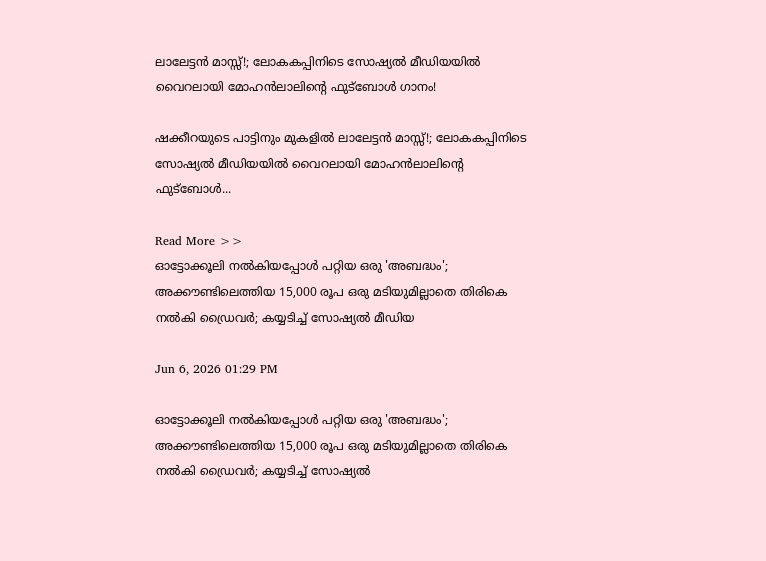ലാലേട്ടൻ മാസ്സ്!; ലോകകപ്പിനിടെ സോഷ്യൽ മീഡിയയിൽ വൈറലായി മോഹൻലാലിന്റെ ഫുട്ബോൾ ഗാനം!

ഷക്കീറയുടെ പാട്ടിനും മുകളിൽ ലാലേട്ടൻ മാസ്സ്!; ലോകകപ്പിനിടെ സോഷ്യൽ മീഡിയയിൽ വൈറലായി മോഹൻലാലിന്റെ ഫുട്ബോൾ...

Read More >>
ഓട്ടോക്കൂലി നൽകിയപ്പോൾ പറ്റിയ ഒരു 'അബദ്ധം'; അക്കൗണ്ടിലെത്തിയ 15,000 രൂപ ഒരു മടിയുമില്ലാതെ തിരികെ നൽകി ഡ്രൈവർ; കയ്യടിച്ച് സോഷ്യൽ മീഡിയ

Jun 6, 2026 01:29 PM

ഓട്ടോക്കൂലി നൽകിയപ്പോൾ പറ്റിയ ഒരു 'അബദ്ധം'; അക്കൗണ്ടിലെത്തിയ 15,000 രൂപ ഒരു മടിയുമില്ലാതെ തിരികെ നൽകി ഡ്രൈവർ; കയ്യടിച്ച് സോഷ്യൽ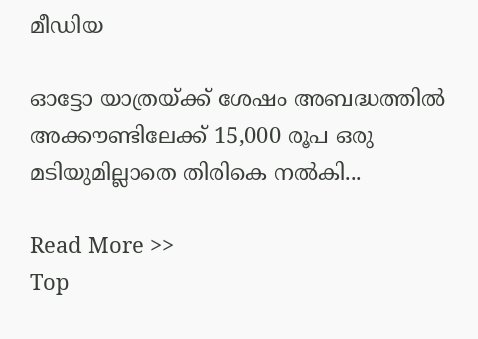മീഡിയ

ഓട്ടോ യാത്രയ്ക്ക് ശേഷം അബദ്ധത്തിൽ അക്കൗണ്ടിലേക്ക് 15,000 രൂപ ഒരു മടിയുമില്ലാതെ തിരികെ നൽകി...

Read More >>
Top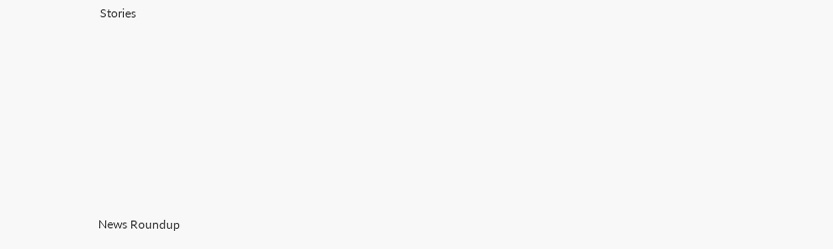Stories










News Roundup